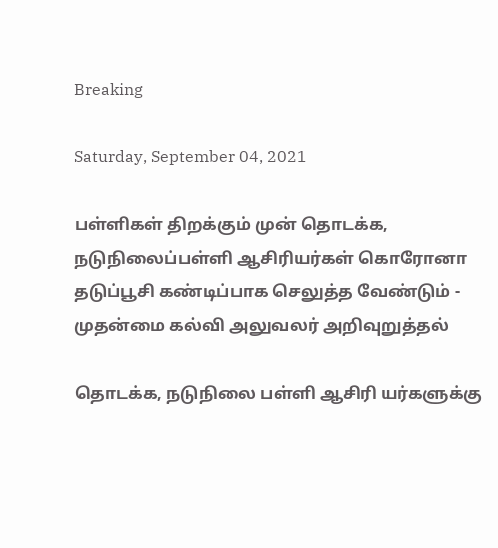Breaking

Saturday, September 04, 2021

பள்ளிகள் திறக்கும் முன் தொடக்க, நடுநிலைப்பள்ளி ஆசிரியர்கள் கொரோனா தடுப்பூசி கண்டிப்பாக செலுத்த வேண்டும் - முதன்மை கல்வி அலுவலர் அறிவுறுத்தல்

தொடக்க, நடுநிலை பள்ளி ஆசிரி யர்களுக்கு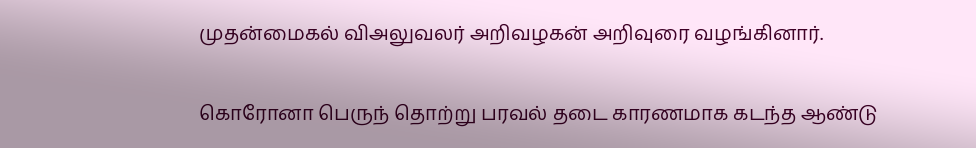முதன்மைகல் விஅலுவலர் அறிவழகன் அறிவுரை வழங்கினார்.

கொரோனா பெருந் தொற்று பரவல் தடை காரணமாக கடந்த ஆண்டு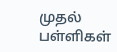முதல் பள்ளிகள்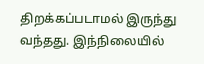திறக்கப்படாமல் இருந்து வந்தது. இந்நிலையில்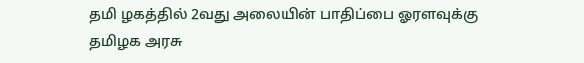தமி ழகத்தில் 2வது அலையின் பாதிப்பை ஓரளவுக்கு தமிழக அரசு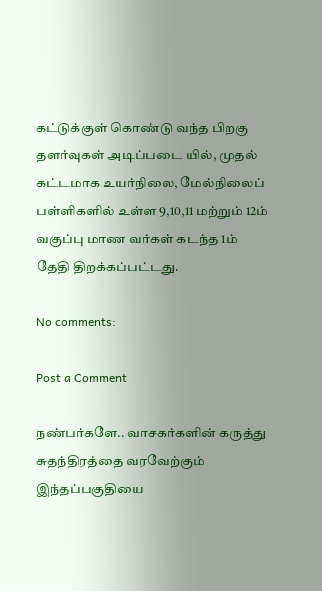கட்டுக்குள் கொண்டு வந்த பிறகு தளர்வுகள் அடிப்படை யில், முதல் கட்டமாக உயர்நிலை, மேல்நிலைப் பள்ளிகளில் உள்ள 9,10,11 மற்றும் 12ம் வகுப்பு மாண வர்கள் கடந்த 1ம் தேதி திறக்கப்பட்டது.

No comments:

Post a Comment

நண்பர்களே.. வாசகர்களின் கருத்து சுதந்திரத்தை வரவேற்கும் இந்தப்பகுதியை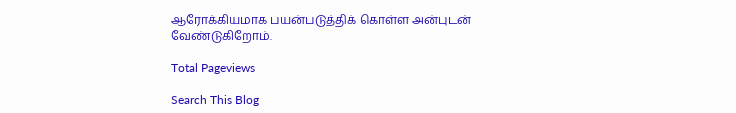ஆரோக்கியமாக பயன்படுத்திக் கொள்ள அன்புடன் வேண்டுகிறோம்.

Total Pageviews

Search This Blog